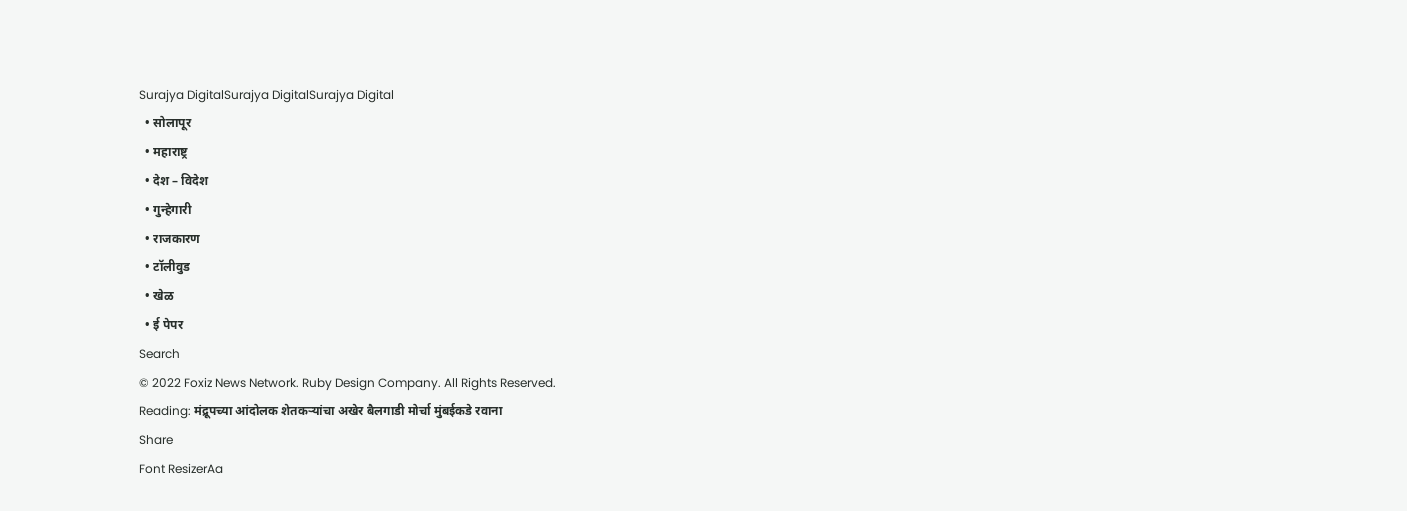Surajya DigitalSurajya DigitalSurajya Digital
  • सोलापूर
  • महाराष्ट्र
  • देश – विदेश
  • गुन्हेगारी
  • राजकारण
  • टॉलीवुड
  • खेळ
  • ई पेपर
Search
© 2022 Foxiz News Network. Ruby Design Company. All Rights Reserved.
Reading: मंद्रूपच्या आंदोलक शेतकऱ्यांचा अखेर बैलगाडी मोर्चा मुंबईकडे रवाना
Share
Font ResizerAa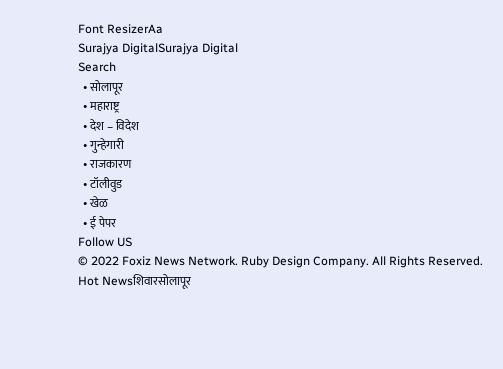Font ResizerAa
Surajya DigitalSurajya Digital
Search
  • सोलापूर
  • महाराष्ट्र
  • देश – विदेश
  • गुन्हेगारी
  • राजकारण
  • टॉलीवुड
  • खेळ
  • ई पेपर
Follow US
© 2022 Foxiz News Network. Ruby Design Company. All Rights Reserved.
Hot Newsशिवारसोलापूर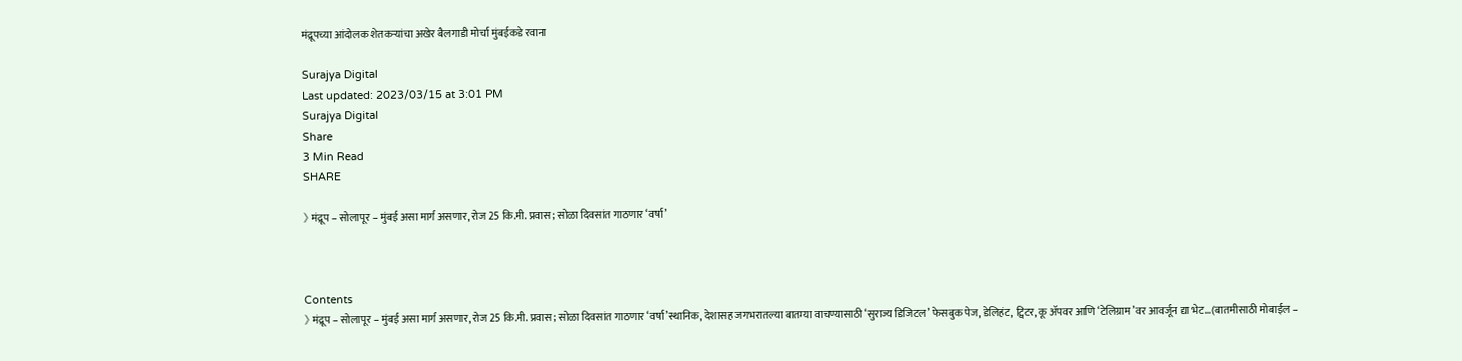मंद्रूपच्या आंदोलक शेतकऱ्यांचा अखेर बैलगाडी मोर्चा मुंबईकडे रवाना

Surajya Digital
Last updated: 2023/03/15 at 3:01 PM
Surajya Digital
Share
3 Min Read
SHARE

》 मंद्रूप – सोलापूर – मुंबई असा मार्ग असणार, रोज 25 कि.मी. प्रवास; सोळा दिवसांत गाठणार ‘वर्षा’



Contents
》 मंद्रूप – सोलापूर – मुंबई असा मार्ग असणार, रोज 25 कि.मी. प्रवास; सोळा दिवसांत गाठणार ‘वर्षा’स्थानिक, देशासह जगभरातल्या बातम्या वाचण्यासाठी ‘सुराज्य डिजिटल’ फेसबुक पेज, डेलिहंट, ट्विटर, कू ॲपवर आणि ‘टेलिग्राम’वर आवर्जून द्या भेट…(बातमीसाठी मोबाईल –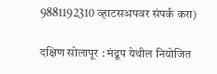9881192310 व्हाटसअपवर संपर्क करा)

दक्षिण सोलापूर : मंद्रूप येथील नियोजित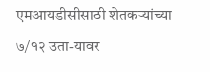एमआयडीसीसाठी शेतकऱ्यांच्या ७/१२ उता-यावर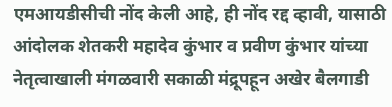एमआयडीसीची नोंद केली आहे, ही नोंद रद्द व्हावी, यासाठी आंदोलक शेतकरी महादेव कुंभार व प्रवीण कुंभार यांच्या नेतृत्वाखाली मंगळवारी सकाळी मंद्रूपहून अखेर बैलगाडी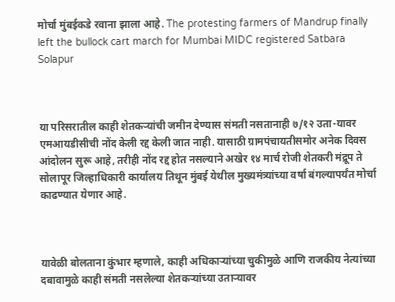मोर्चा मुंबईकडे रवाना झाला आहे. The protesting farmers of Mandrup finally left the bullock cart march for Mumbai MIDC registered Satbara Solapur



या परिसरातील काही शेतकऱ्यांची जमीन देण्यास संमती नसतानाही ७/१२ उता-यावर एमआयडीसीची नोंद केली रद्द केली जात नाही. यासाठी ग्रामपंचायतीसमोर अनेक दिवस आंदोलन सुरू आहे, तरीही नोंद रद्द होत नसल्याने अखेर १४ मार्च रोजी शेतकरी मंद्रूप ते सोलापूर जिल्हाधिकारी कार्यालय तिथून मुंबई येथील मुख्यमंत्र्यांच्या वर्षा बंगल्यापर्यंत मोर्चा काढण्यात येणार आहे.



यावेळी बोलताना कुंभार म्हणाले, काही अधिकाऱ्यांच्या चुकीमुळे आणि राजकीय नेत्यांच्या दबावामुळे काही संमती नसलेल्या शेतकऱ्यांच्या उताऱ्यावर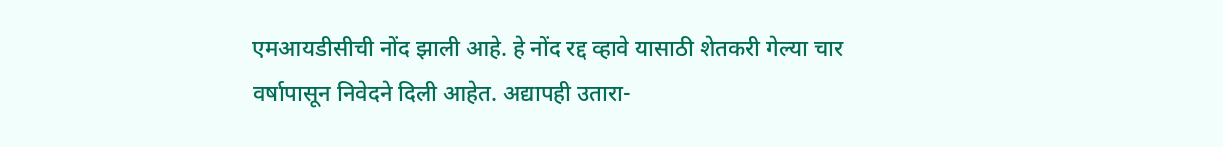एमआयडीसीची नोंद झाली आहे. हे नोंद रद्द व्हावे यासाठी शेतकरी गेल्या चार वर्षापासून निवेदने दिली आहेत. अद्यापही उतारा-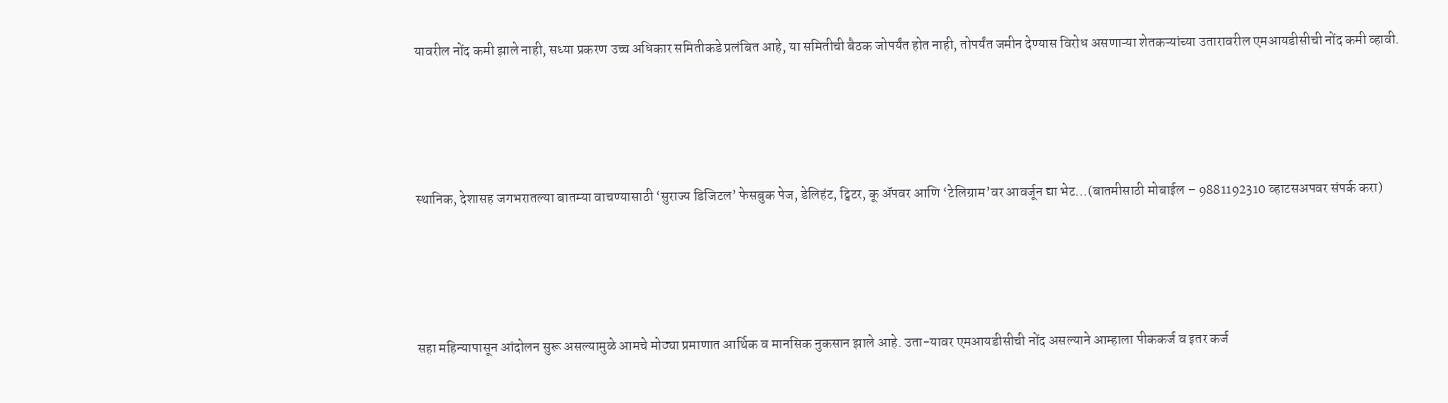यावरील नोंद कमी झाले नाही, सध्या प्रकरण उच्च अधिकार समितीकडे प्रलंबित आहे, या समितीची बैठक जोपर्यंत होत नाही, तोपर्यंत जमीन देण्यास विरोध असणाऱ्या शेतकऱ्यांच्या उतारावरील एमआयडीसीची नोंद कमी व्हावी.





स्थानिक, देशासह जगभरातल्या बातम्या वाचण्यासाठी ‘सुराज्य डिजिटल’ फेसबुक पेज, डेलिहंट, ट्विटर, कू ॲपवर आणि ‘टेलिग्राम’वर आवर्जून द्या भेट…(बातमीसाठी मोबाईल – 9881192310 व्हाटसअपवर संपर्क करा)





सहा महिन्यापासून आंदोलन सुरू असल्यामुळे आमचे मोठ्या प्रमाणात आर्थिक व मानसिक नुकसान झाले आहे. उता-यावर एमआयडीसीची नोंद असल्याने आम्हाला पीककर्ज व इतर कर्ज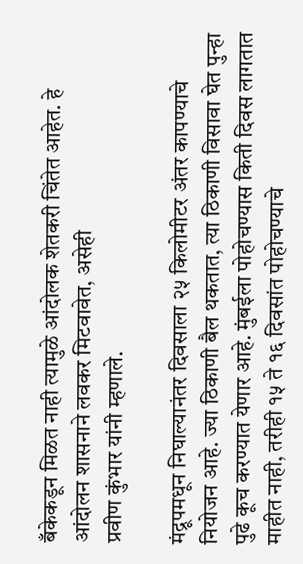बँकेकडून मिळत नाही त्यामुळे आंदोलक शेतकरी चिंतेत आहेत. हे आंदोलन शासनाने लवकर मिटवावेत, असेही
प्रवीण कुंभार यांनी म्हणाले.

मंद्रूपमधून निघाल्यानंतर दिवसाला २५ किलोमीटर अंतर कापण्याचे नियोजन आहे. ज्या ठिकाणी बैल थकतात, त्या ठिकाणी विसावा घेत पुन्हा पुढे कूच करण्यात येणार आहे. मुंबईला पोहोचण्यास किती दिवस लागतात माहीत नाही, तरीही १५ ते १६ दिवसांत पोहोचण्याचे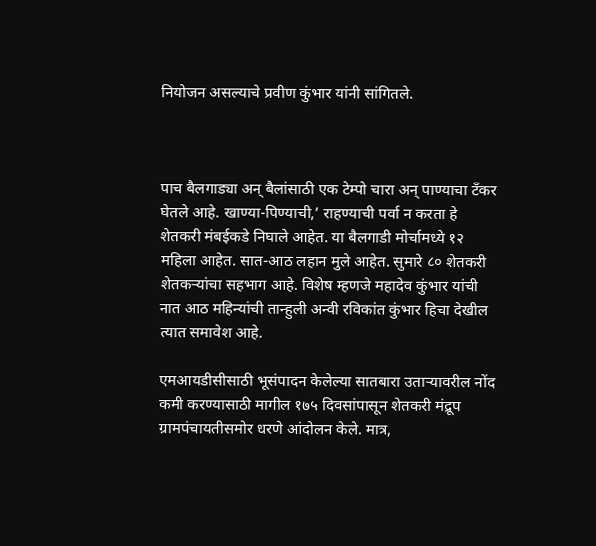नियोजन असल्याचे प्रवीण कुंभार यांनी सांगितले.



पाच बैलगाड्या अन् बैलांसाठी एक टेम्पो चारा अन् पाण्याचा टँकर घेतले आहे. खाण्या-पिण्याची,’ राहण्याची पर्वा न करता हे शेतकरी मंबईकडे निघाले आहेत. या बैलगाडी मोर्चामध्ये १२ महिला आहेत. सात-आठ लहान मुले आहेत. सुमारे ८० शेतकरी शेतकऱ्यांचा सहभाग आहे. विशेष म्हणजे महादेव कुंभार यांची नात आठ महिन्यांची तान्हुली अन्वी रविकांत कुंभार हिचा देखील त्यात समावेश आहे.

एमआयडीसीसाठी भूसंपादन केलेल्या सातबारा उताऱ्यावरील नोंद कमी करण्यासाठी मागील १७५ दिवसांपासून शेतकरी मंद्रूप ग्रामपंचायतीसमोर धरणे आंदोलन केले. मात्र,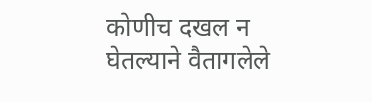कोणीच दखल न घेतल्याने वैतागलेले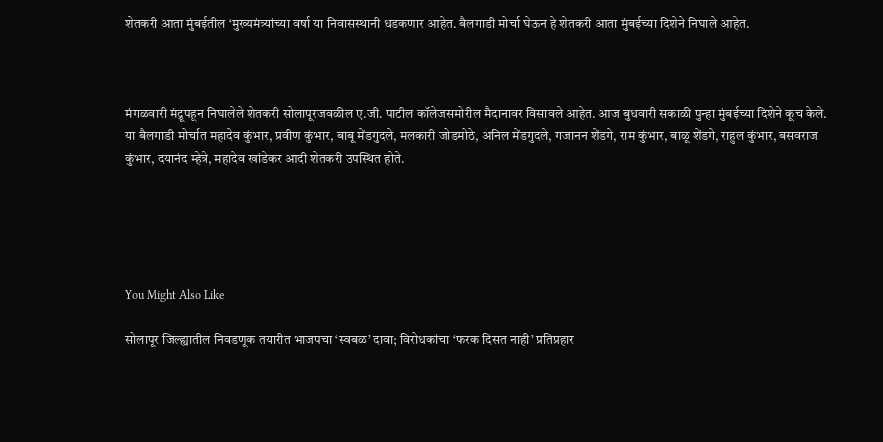शेतकरी आता मुंबईतील ‘मुख्यमंत्र्यांच्या वर्षा या निवासस्थानी धडकणार आहेत. बैलगाडी मोर्चा घेऊन हे शेतकरी आता मुंबईच्या दिशेने निघाले आहेत.



मंगळवारी मंद्रूपहून निघालेले शेतकरी सोलापूरजवळील ए.जी. पाटील कॉलेजसमोरील मैदानावर विसावले आहेत. आज बुधवारी सकाळी पुन्हा मुंबईच्या दिशेने कूच केले. या बैलगाडी मोर्चात महादेव कुंभार, प्रवीण कुंभार, बाबू मेंडगुदले, मलकारी जोडमोठे, अनिल मेंडगुदले, गजानन शेंडगे, राम कुंभार, बाळू शेंडगे, राहुल कुंभार, बसवराज कुंभार, दयानंद म्हेत्रे, महादेव खांडेकर आदी शेतकरी उपस्थित होते.





You Might Also Like

सोलापूर जिल्ह्यातील निवडणूक तयारीत भाजपचा ‘स्वबळ’ दावा; विरोधकांचा ‘फरक दिसत नाही’ प्रतिप्रहार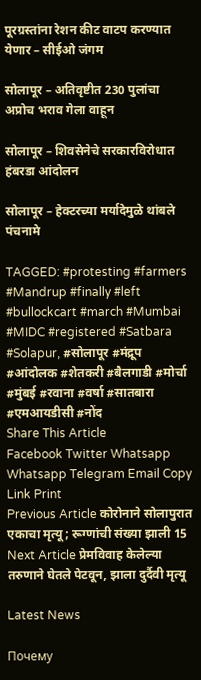पूरग्रस्तांना रेशन कीट वाटप करण्यात येणार – सीईओ जंगम

सोलापूर – अतिवृष्टीत 230 पुलांचा अप्रोच भराव गेला वाहून

सोलापूर – शिवसेनेचे सरकारविरोधात हंबरडा आंदोलन

सोलापूर – हेक्टरच्या मर्यादेमुळे थांबले पंचनामे

TAGGED: #protesting #farmers #Mandrup #finally #left #bullockcart #march #Mumbai #MIDC #registered #Satbara #Solapur, #सोलापूर #मंद्रूप #आंदोलक #शेतकरी #बैलगाडी #मोर्चा #मुंबई #रवाना #वर्षा #सातबारा #एमआयडीसी #नोंद
Share This Article
Facebook Twitter Whatsapp Whatsapp Telegram Email Copy Link Print
Previous Article कोरोनाने सोलापुरात एकाचा मृत्यू; रूग्णांची संख्या झाली 15
Next Article प्रेमविवाह केलेल्या तरुणाने घेतले पेटवून, झाला दुर्दैवी मृत्यू

Latest News

Почему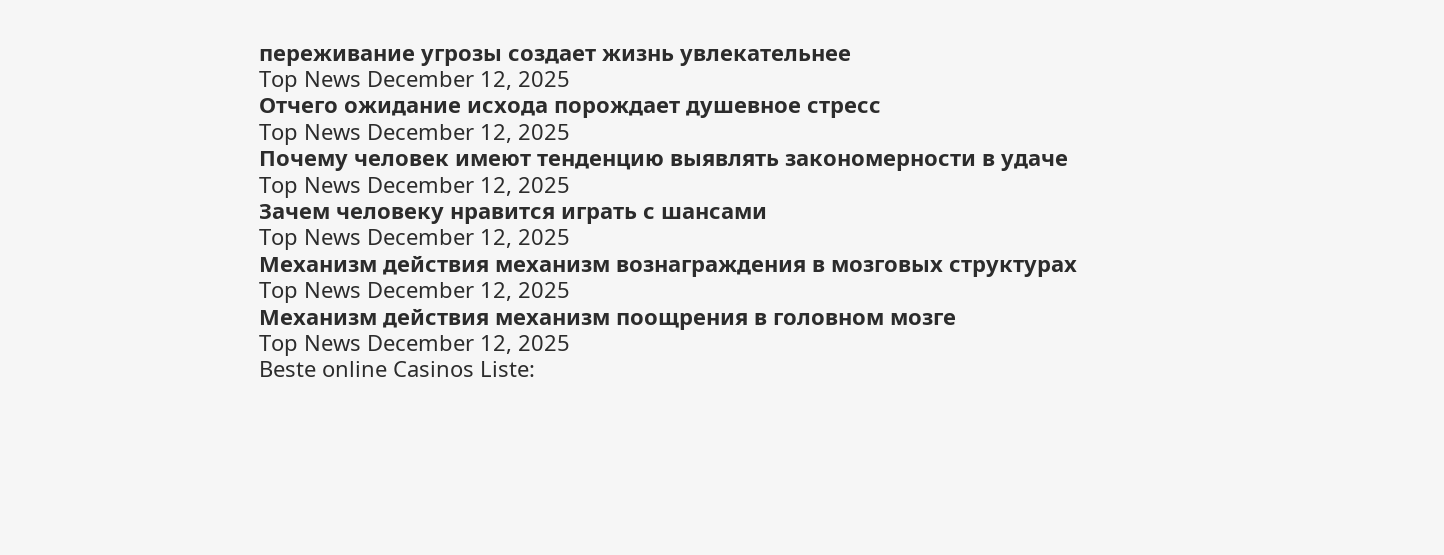переживание угрозы создает жизнь увлекательнее
Top News December 12, 2025
Отчего ожидание исхода порождает душевное стресс
Top News December 12, 2025
Почему человек имеют тенденцию выявлять закономерности в удаче
Top News December 12, 2025
Зачем человеку нравится играть с шансами
Top News December 12, 2025
Механизм действия механизм вознаграждения в мозговых структурах
Top News December 12, 2025
Механизм действия механизм поощрения в головном мозге
Top News December 12, 2025
Beste online Casinos Liste: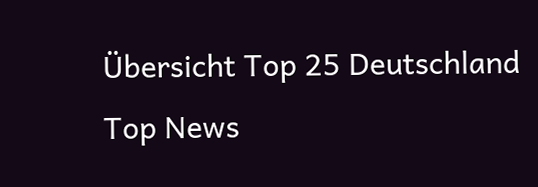Übersicht Top 25 Deutschland
Top News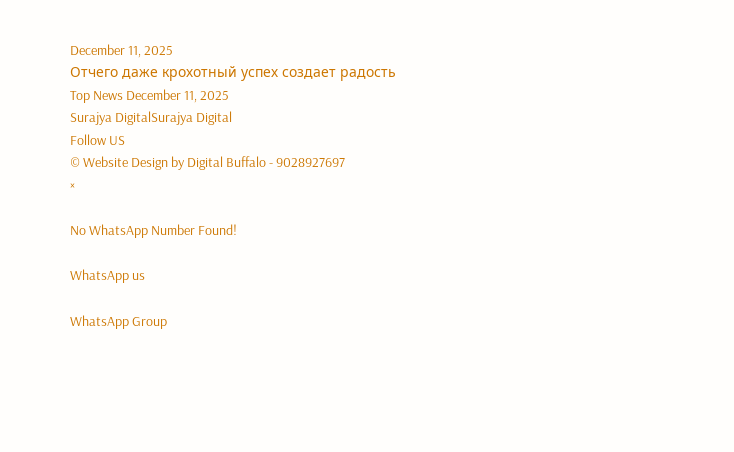December 11, 2025
Отчего даже крохотный успех создает радость
Top News December 11, 2025
Surajya DigitalSurajya Digital
Follow US
© Website Design by Digital Buffalo - 9028927697
×

No WhatsApp Number Found!

WhatsApp us

WhatsApp Group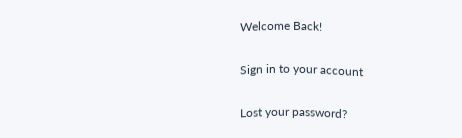Welcome Back!

Sign in to your account

Lost your password?